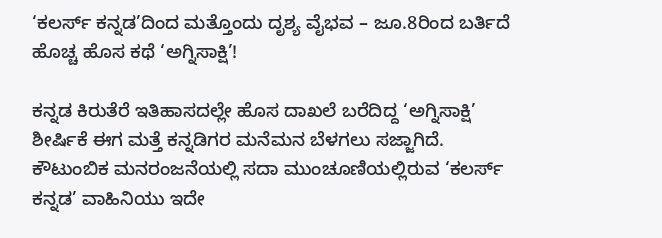‘ಕಲರ್ಸ್ ಕನ್ನಡ’ದಿಂದ ಮತ್ತೊಂದು ದೃಶ್ಯ ವೈಭವ – ಜೂ.8ರಿಂದ ಬರ್ತಿದೆ ಹೊಚ್ಚ ಹೊಸ ಕಥೆ ‘ಅಗ್ನಿಸಾಕ್ಷಿ’!

ಕನ್ನಡ ಕಿರುತೆರೆ ಇತಿಹಾಸದಲ್ಲೇ ಹೊಸ ದಾಖಲೆ ಬರೆದಿದ್ದ ‘ಅಗ್ನಿಸಾಕ್ಷಿ’ ಶೀರ್ಷಿಕೆ ಈಗ ಮತ್ತೆ ಕನ್ನಡಿಗರ ಮನೆಮನ ಬೆಳಗಲು ಸಜ್ಜಾಗಿದೆ. ಕೌಟುಂಬಿಕ ಮನರಂಜನೆಯಲ್ಲಿ ಸದಾ ಮುಂಚೂಣಿಯಲ್ಲಿರುವ ‘ಕಲರ್ಸ್ ಕನ್ನಡ’ ವಾಹಿನಿಯು ಇದೇ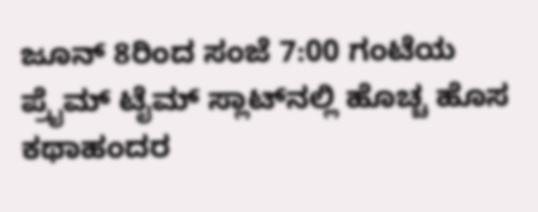ಜೂನ್ 8ರಿಂದ ಸಂಜೆ 7:00 ಗಂಟೆಯ ಪ್ರೈಮ್ ಟೈಮ್ ಸ್ಲಾಟ್‌ನಲ್ಲಿ ಹೊಚ್ಚ ಹೊಸ ಕಥಾಹಂದರ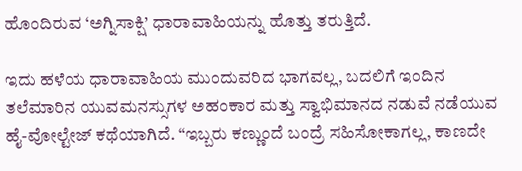ಹೊಂದಿರುವ ‘ಅಗ್ನಿಸಾಕ್ಷಿ’ ಧಾರಾವಾಹಿಯನ್ನು ಹೊತ್ತು ತರುತ್ತಿದೆ.

ಇದು ಹಳೆಯ ಧಾರಾವಾಹಿಯ ಮುಂದುವರಿದ ಭಾಗವಲ್ಲ, ಬದಲಿಗೆ ಇಂದಿನ ತಲೆಮಾರಿನ ಯುವಮನಸ್ಸುಗಳ ಅಹಂಕಾರ ಮತ್ತು ಸ್ವಾಭಿಮಾನದ ನಡುವೆ ನಡೆಯುವ ಹೈ-ವೋಲ್ಟೇಜ್ ಕಥೆಯಾಗಿದೆ. “ಇಬ್ಬರು ಕಣ್ಣುಂದೆ ಬಂದ್ರೆ ಸಹಿಸೋಕಾಗಲ್ಲ, ಕಾಣದೇ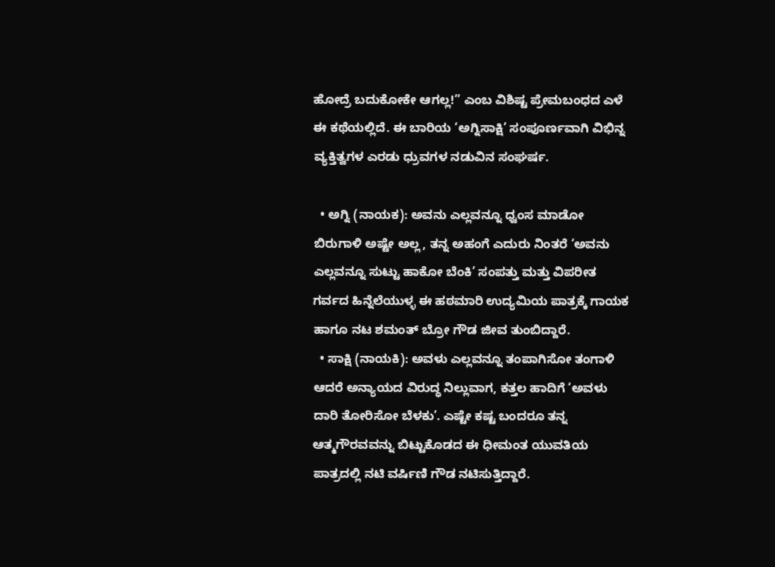ಹೋದ್ರೆ ಬದುಕೋಕೇ ಆಗಲ್ಲ!” ಎಂಬ ವಿಶಿಷ್ಟ ಪ್ರೇಮಬಂಧದ ಎಳೆ ಈ ಕಥೆಯಲ್ಲಿದೆ. ಈ ಬಾರಿಯ ‘ಅಗ್ನಿಸಾಕ್ಷಿ’ ಸಂಪೂರ್ಣವಾಗಿ ವಿಭಿನ್ನ ವ್ಯಕ್ತಿತ್ವಗಳ ಎರಡು ಧ್ರುವಗಳ ನಡುವಿನ ಸಂಘರ್ಷ.

  • ಅಗ್ನಿ (ನಾಯಕ): ಅವನು ಎಲ್ಲವನ್ನೂ ಧ್ವಂಸ ಮಾಡೋ ಬಿರುಗಾಳಿ ಅಷ್ಟೇ ಅಲ್ಲ, ತನ್ನ ಅಹಂಗೆ ಎದುರು ನಿಂತರೆ ‘ಅವನು ಎಲ್ಲವನ್ನೂ ಸುಟ್ಟು ಹಾಕೋ ಬೆಂಕಿ’ ಸಂಪತ್ತು ಮತ್ತು ವಿಪರೀತ ಗರ್ವದ ಹಿನ್ನೆಲೆಯುಳ್ಳ ಈ ಹಠಮಾರಿ ಉದ್ಯಮಿಯ ಪಾತ್ರಕ್ಕೆ ಗಾಯಕ ಹಾಗೂ ನಟ ಶಮಂತ್ ಬ್ರೋ ಗೌಡ ಜೀವ ತುಂಬಿದ್ದಾರೆ.
  • ಸಾಕ್ಷಿ (ನಾಯಕಿ): ಅವಳು ಎಲ್ಲವನ್ನೂ ತಂಪಾಗಿಸೋ ತಂಗಾಳಿ ಆದರೆ ಅನ್ಯಾಯದ ವಿರುದ್ಧ ನಿಲ್ಲುವಾಗ, ಕತ್ತಲ ಹಾದಿಗೆ ‘ಅವಳು ದಾರಿ ತೋರಿಸೋ ಬೆಳಕು’. ಎಷ್ಟೇ ಕಷ್ಟ ಬಂದರೂ ತನ್ನ ಆತ್ಮಗೌರವವನ್ನು ಬಿಟ್ಟುಕೊಡದ ಈ ಧೀಮಂತ ಯುವತಿಯ ಪಾತ್ರದಲ್ಲಿ ನಟಿ ವರ್ಷಿಣಿ ಗೌಡ ನಟಿಸುತ್ತಿದ್ದಾರೆ.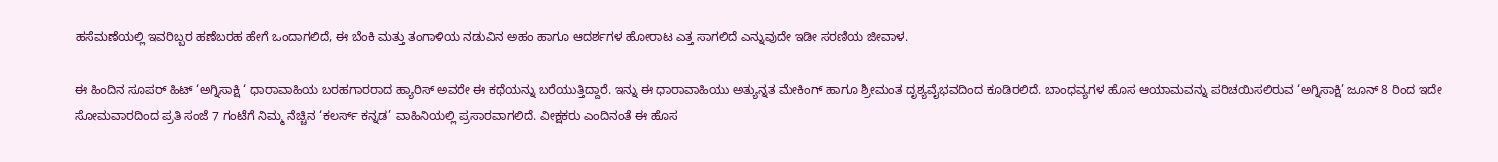ಹಸೆಮಣೆಯಲ್ಲಿ ಇವರಿಬ್ಬರ ಹಣೆಬರಹ ಹೇಗೆ ಒಂದಾಗಲಿದೆ, ಈ ಬೆಂಕಿ ಮತ್ತು ತಂಗಾಳಿಯ ನಡುವಿನ ಅಹಂ ಹಾಗೂ ಆದರ್ಶಗಳ ಹೋರಾಟ ಎತ್ತ ಸಾಗಲಿದೆ ಎನ್ನುವುದೇ ಇಡೀ ಸರಣಿಯ ಜೀವಾಳ.

ಈ ಹಿಂದಿನ ಸೂಪರ್ ಹಿಟ್ ‘ಅಗ್ನಿಸಾಕ್ಷಿ ‘ ಧಾರಾವಾಹಿಯ ಬರಹಗಾರರಾದ ಹ್ಯಾರಿಸ್ ಅವರೇ ಈ ಕಥೆಯನ್ನು ಬರೆಯುತ್ತಿದ್ದಾರೆ. ಇನ್ನು ಈ ಧಾರಾವಾಹಿಯು ಅತ್ಯುನ್ನತ ಮೇಕಿಂಗ್ ಹಾಗೂ ಶ್ರೀಮಂತ ದೃಶ್ಯವೈಭವದಿಂದ ಕೂಡಿರಲಿದೆ. ಬಾಂಧವ್ಯಗಳ ಹೊಸ ಆಯಾಮವನ್ನು ಪರಿಚಯಿಸಲಿರುವ ‘ಅಗ್ನಿಸಾಕ್ಷಿ’ ಜೂನ್ 8 ರಿಂದ ಇದೇ ಸೋಮವಾರದಿಂದ ಪ್ರತಿ ಸಂಜೆ 7 ಗಂಟೆಗೆ ನಿಮ್ಮ ನೆಚ್ಚಿನ ‘ಕಲರ್ಸ್ ಕನ್ನಡ’ ವಾಹಿನಿಯಲ್ಲಿ ಪ್ರಸಾರವಾಗಲಿದೆ. ವೀಕ್ಷಕರು ಎಂದಿನಂತೆ ಈ ಹೊಸ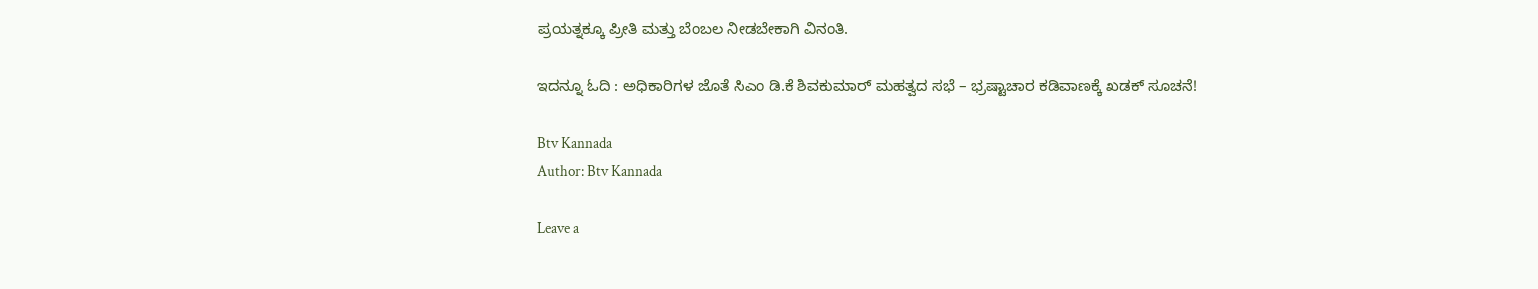ಪ್ರಯತ್ನಕ್ಕೂ ಪ್ರೀತಿ ಮತ್ತು ಬೆಂಬಲ ನೀಡಬೇಕಾಗಿ ವಿನಂತಿ.

ಇದನ್ನೂ ಓದಿ : ಅಧಿಕಾರಿಗಳ ಜೊತೆ ಸಿಎಂ ಡಿ.ಕೆ ಶಿವಕುಮಾರ್ ಮಹತ್ವದ ಸಭೆ – ಭ್ರಷ್ಟಾಚಾರ ಕಡಿವಾಣಕ್ಕೆ ಖಡಕ್ ಸೂಚನೆ!

Btv Kannada
Author: Btv Kannada

Leave a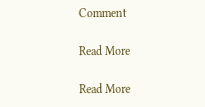Comment

Read More

Read More